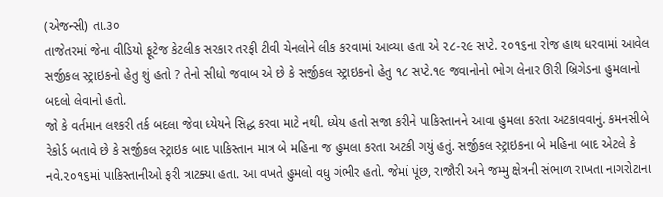(એજન્સી) તા.૩૦
તાજેતરમાં જેના વીડિયો ફૂટેજ કેટલીક સરકાર તરફી ટીવી ચેનલોને લીક કરવામાં આવ્યા હતા એ ૨૮-૨૯ સપ્ટે. ૨૦૧૬ના રોજ હાથ ધરવામાં આવેલ સર્જીકલ સ્ટ્રાઇકનો હેતુ શું હતો ? તેનો સીધો જવાબ એ છે કે સર્જીકલ સ્ટ્રાઇકનો હેતુ ૧૮ સપ્ટે.૧૯ જવાનોનો ભોગ લેનાર ઊરી બ્રિગેડના હુમલાનો બદલો લેવાનો હતો.
જો કે વર્તમાન લશ્કરી તર્ક બદલા જેવા ધ્યેયને સિદ્ધ કરવા માટે નથી. ધ્યેય હતો સજા કરીને પાકિસ્તાનને આવા હુમલા કરતા અટકાવવાનું. કમનસીબે રેકોર્ડ બતાવે છે કે સર્જીકલ સ્ટ્રાઇક બાદ પાકિસ્તાન માત્ર બે મહિના જ હુમલા કરતા અટકી ગયું હતું. સર્જીકલ સ્ટ્રાઇકના બે મહિના બાદ એટલે કે નવે.૨૦૧૬માં પાકિસ્તાનીઓ ફરી ત્રાટક્યા હતા. આ વખતે હુમલો વધુ ગંભીર હતો. જેમાં પૂંછ, રાજૌરી અને જમ્મુ ક્ષેત્રની સંભાળ રાખતા નાગરોટાના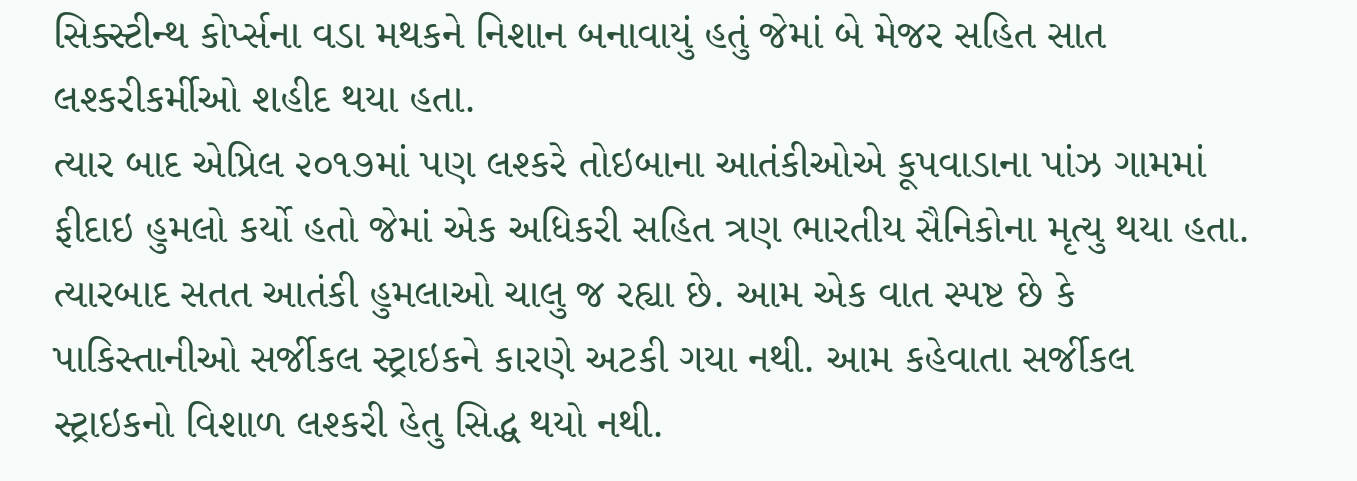સિક્સ્ટીન્થ કોર્પ્સના વડા મથકને નિશાન બનાવાયું હતું જેમાં બે મેજર સહિત સાત લશ્કરીકર્મીઓ શહીદ થયા હતા.
ત્યાર બાદ એપ્રિલ ૨૦૧૭માં પણ લશ્કરે તોઇબાના આતંકીઓએ કૂપવાડાના પાંઝ ગામમાં ફીદાઇ હુમલો કર્યો હતો જેમાં એક અધિકરી સહિત ત્રણ ભારતીય સૈનિકોના મૃત્યુ થયા હતા. ત્યારબાદ સતત આતંકી હુમલાઓ ચાલુ જ રહ્યા છે. આમ એક વાત સ્પષ્ટ છે કે પાકિસ્તાનીઓ સર્જીકલ સ્ટ્રાઇકને કારણે અટકી ગયા નથી. આમ કહેવાતા સર્જીકલ સ્ટ્રાઇકનો વિશાળ લશ્કરી હેતુ સિદ્ધ થયો નથી.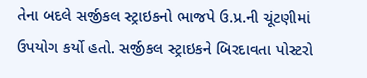તેના બદલે સર્જીકલ સ્ટ્રાઇકનો ભાજપે ઉ.પ્ર.ની ચૂંટણીમાં ઉપયોગ કર્યો હતો. સર્જીકલ સ્ટ્રાઇકને બિરદાવતા પોસ્ટરો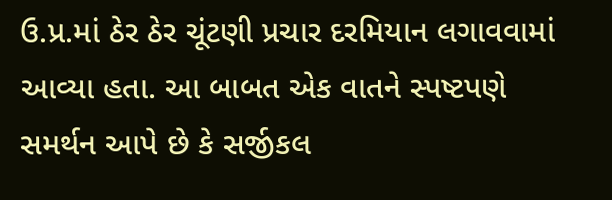ઉ.પ્ર.માં ઠેર ઠેર ચૂંટણી પ્રચાર દરમિયાન લગાવવામાં આવ્યા હતા. આ બાબત એક વાતને સ્પષ્ટપણે સમર્થન આપે છે કે સર્જીકલ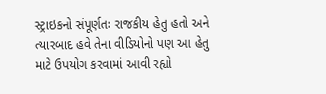સ્ટ્રાઇકનો સંપૂર્ણતઃ રાજકીય હેતુ હતો અને ત્યારબાદ હવે તેના વીડિયોનો પણ આ હેતુ માટે ઉપયોગ કરવામાં આવી રહ્યો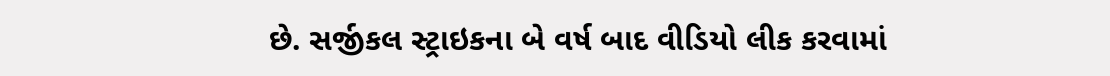છે. સર્જીકલ સ્ટ્રાઇકના બે વર્ષ બાદ વીડિયો લીક કરવામાં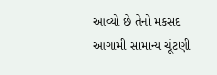આવ્યો છે તેનો મકસદ આગામી સામાન્ય ચૂંટણી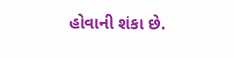હોવાની શંકા છે.